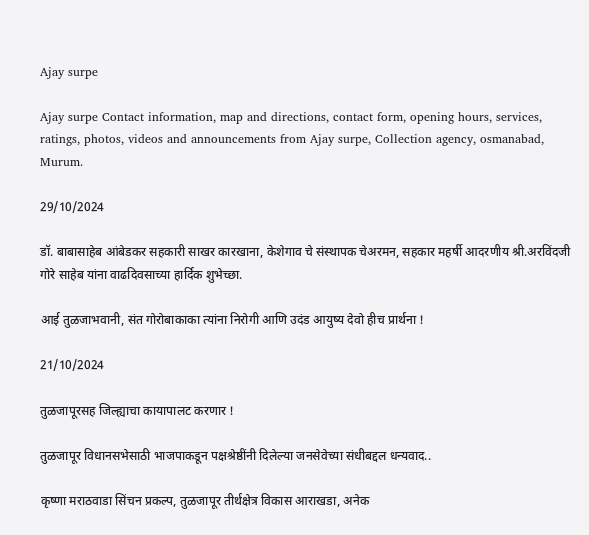Ajay surpe

Ajay surpe Contact information, map and directions, contact form, opening hours, services, ratings, photos, videos and announcements from Ajay surpe, Collection agency, osmanabad, Murum.

29/10/2024

डॉ. बाबासाहेब आंबेडकर सहकारी साखर कारखाना, केशेगाव चे संस्थापक चेअरमन, सहकार महर्षी आदरणीय श्री.अरविंदजी गोरे साहेब यांना वाढदिवसाच्या हार्दिक शुभेच्छा.

आई तुळजाभवानी, संत गोरोबाकाका त्यांना निरोगी आणि उदंड आयुष्य देवो हीच प्रार्थना !

21/10/2024

तुळजापूरसह जिल्ह्याचा कायापालट करणार !

तुळजापूर विधानसभेसाठी भाजपाकडून पक्षश्रेष्ठींनी दिलेल्या जनसेवेच्या संधीबद्दल धन्यवाद..

कृष्णा मराठवाडा सिंचन प्रकल्प, तुळजापूर तीर्थक्षेत्र विकास आराखडा, अनेक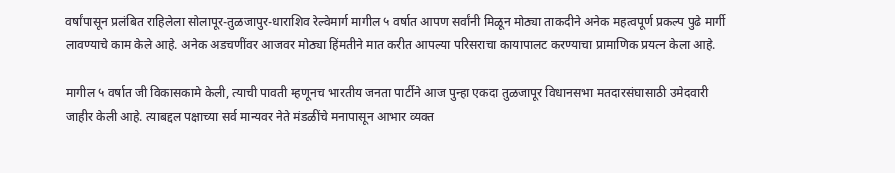वर्षांपासून प्रलंबित राहिलेला सोलापूर-तुळजापुर-धाराशिव रेल्वेमार्ग मागील ५ वर्षात आपण सर्वांनी मिळून मोठ्या ताकदीने अनेक महत्वपूर्ण प्रकल्प पुढे मार्गी लावण्याचे काम केले आहे. अनेक अडचणींवर आजवर मोठ्या हिंमतीने मात करीत आपल्या परिसराचा कायापालट करण्याचा प्रामाणिक प्रयत्न केला आहे.

मागील ५ वर्षात जी विकासकामे केली, त्याची पावती म्हणूनच भारतीय जनता पार्टीने आज पुन्हा एकदा तुळजापूर विधानसभा मतदारसंघासाठी उमेदवारी जाहीर केली आहे. त्याबद्दल पक्षाच्या सर्व मान्यवर नेते मंडळींचे मनापासून आभार व्यक्त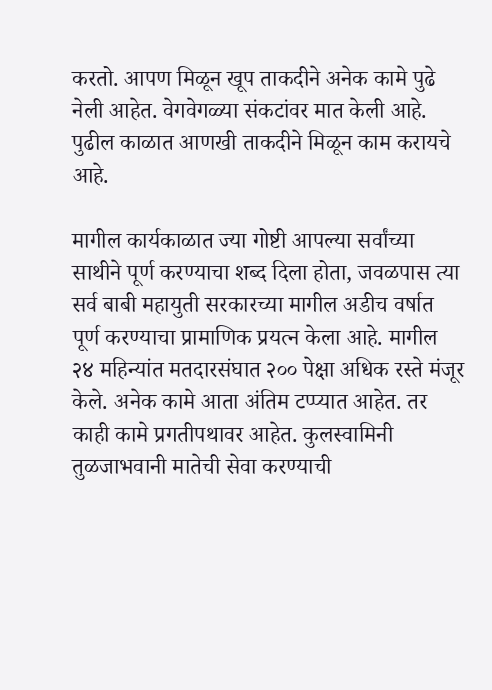करतो. आपण मिळून खूप ताकदीने अनेक कामे पुढे नेली आहेत. वेगवेगळ्या संकटांवर मात केली आहे. पुढील काळात आणखी ताकदीने मिळून काम करायचे आहे.

मागील कार्यकाळात ज्या गोष्टी आपल्या सर्वांच्या साथीने पूर्ण करण्याचा शब्द दिला होता, जवळपास त्या सर्व बाबी महायुती सरकारच्या मागील अडीच वर्षात पूर्ण करण्याचा प्रामाणिक प्रयत्न केला आहे. मागील २४ महिन्यांत मतदारसंघात २०० पेक्षा अधिक रस्ते मंजूर केले. अनेक कामे आता अंतिम टप्प्यात आहेत. तर काही कामे प्रगतीपथावर आहेत. कुलस्वामिनी तुळजाभवानी मातेची सेवा करण्याची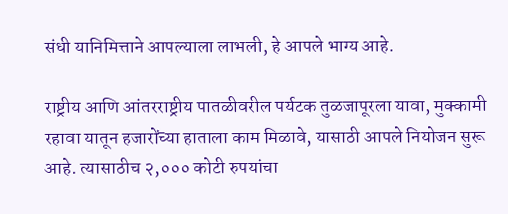संधी यानिमित्ताने आपल्याला लाभली, हे आपले भाग्य आहे.

राष्ट्रीय आणि आंतरराष्ट्रीय पातळीवरील पर्यटक तुळजापूरला यावा, मुक्कामी रहावा यातून हजारोंच्या हाताला काम मिळावे, यासाठी आपले नियोजन सुरू आहे. त्यासाठीच २,००० कोटी रुपयांचा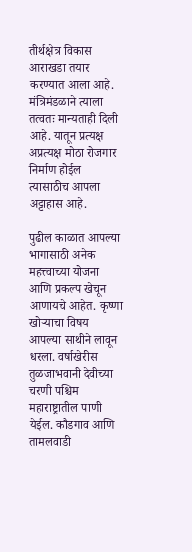तीर्थक्षेत्र विकास आराखडा तयार करण्यात आला आहे. मंत्रिमंडळाने त्याला तत्वतः मान्यताही दिली आहे. यातून प्रत्यक्ष अप्रत्यक्ष मोठा रोजगार निर्माण होईल त्यासाठीच आपला अट्टाहास आहे.

पुढील काळात आपल्या भागासाठी अनेक महत्त्वाच्या योजना आणि प्रकल्प खेचून आणायचे आहेत. कृष्णा खोर्‍याचा विषय आपल्या साथीने लावून धरला. वर्षाखेरीस तुळजाभवानी देवीच्या चरणी पश्चिम महाराष्ट्रातील पाणी येईल. कौडगाव आणि तामलवाडी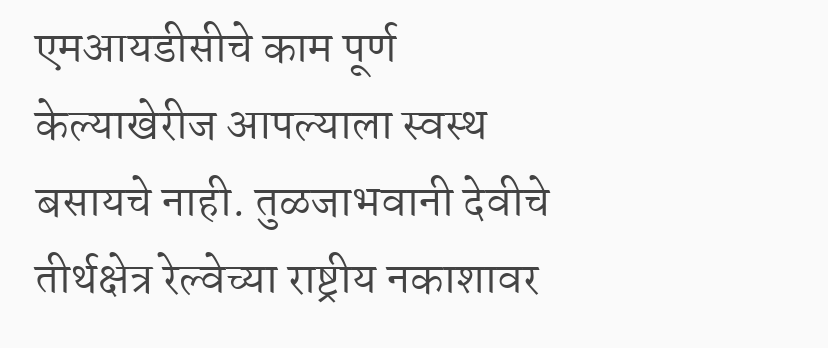एमआयडीसीचे काम पूर्ण केल्याखेरीज आपल्याला स्वस्थ बसायचे नाही. तुळजाभवानी देवीचे तीर्थक्षेत्र रेल्वेच्या राष्ट्रीय नकाशावर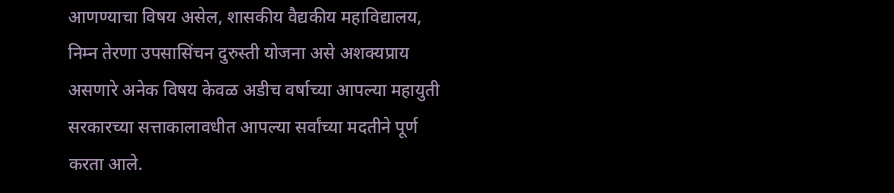आणण्याचा विषय असेल, शासकीय वैद्यकीय महाविद्यालय, निम्न तेरणा उपसासिंचन दुरुस्ती योजना असे अशक्यप्राय असणारे अनेक विषय केवळ अडीच वर्षाच्या आपल्या महायुती सरकारच्या सत्ताकालावधीत आपल्या सर्वांच्या मदतीने पूर्ण करता आले.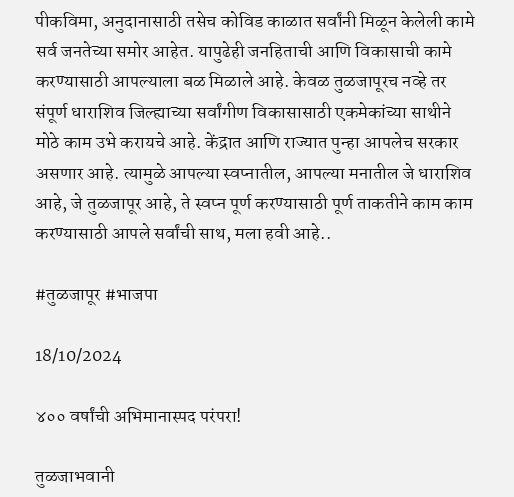पीकविमा, अनुदानासाठी तसेच कोविड काळात सर्वांनी मिळून केलेली कामे सर्व जनतेच्या समोर आहेत. यापुढेही जनहिताची आणि विकासाची कामे करण्यासाठी आपल्याला बळ मिळाले आहे. केवळ तुळजापूरच नव्हे तर संपूर्ण धाराशिव जिल्ह्याच्या सर्वांगीण विकासासाठी एकमेकांच्या साथीने मोठे काम उभे करायचे आहे. केंद्रात आणि राज्यात पुन्हा आपलेच सरकार असणार आहे. त्यामुळे आपल्या स्वप्नातील, आपल्या मनातील जे धाराशिव आहे, जे तुळजापूर आहे, ते स्वप्न पूर्ण करण्यासाठी पूर्ण ताकतीने काम काम करण्यासाठी आपले सर्वांची साथ, मला हवी आहे..

#तुळजापूर #भाजपा

18/10/2024

४०० वर्षांची अभिमानास्पद परंपरा!

तुळजाभवानी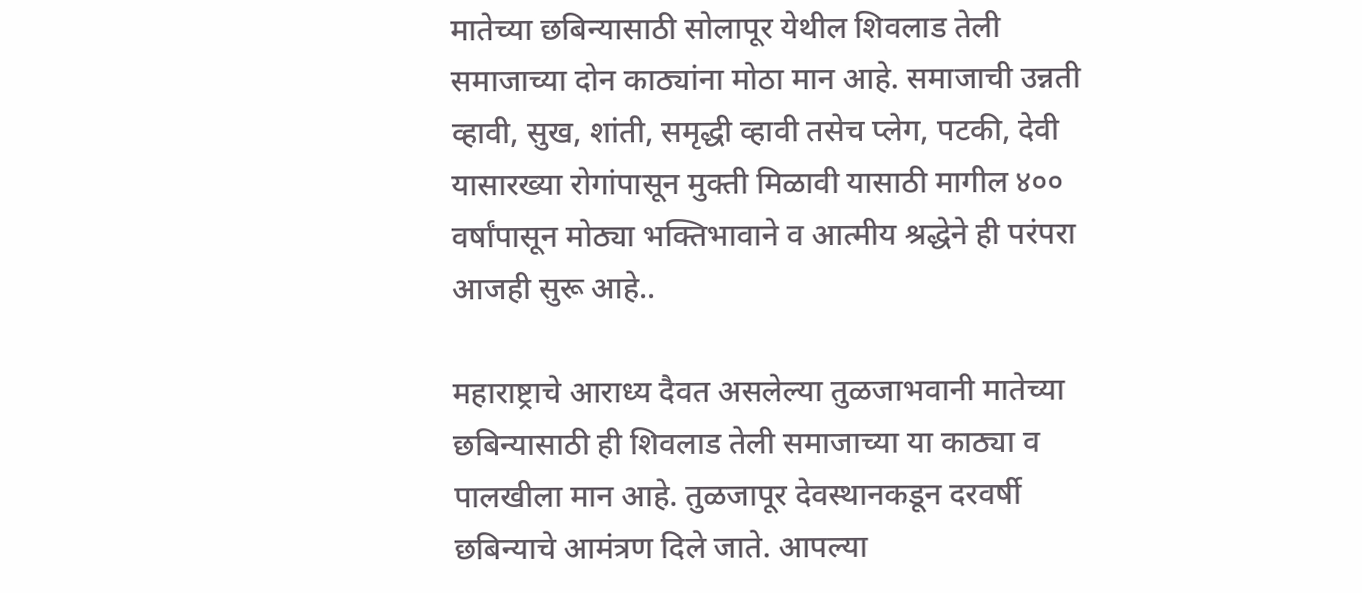मातेच्या छबिन्यासाठी सोलापूर येथील शिवलाड तेली समाजाच्या दोन काठ्यांना मोठा मान आहे. समाजाची उन्नती व्हावी, सुख, शांती, समृद्धी व्हावी तसेच प्लेग, पटकी, देवी यासारख्या रोगांपासून मुक्ती मिळावी यासाठी मागील ४०० वर्षांपासून मोठ्या भक्तिभावाने व आत्मीय श्रद्धेने ही परंपरा आजही सुरू आहे..

महाराष्ट्राचे आराध्य दैवत असलेल्या तुळजाभवानी मातेच्या छबिन्यासाठी ही शिवलाड तेली समाजाच्या या काठ्या व पालखीला मान आहे. तुळजापूर देवस्थानकडून दरवर्षी छबिन्याचे आमंत्रण दिले जाते. आपल्या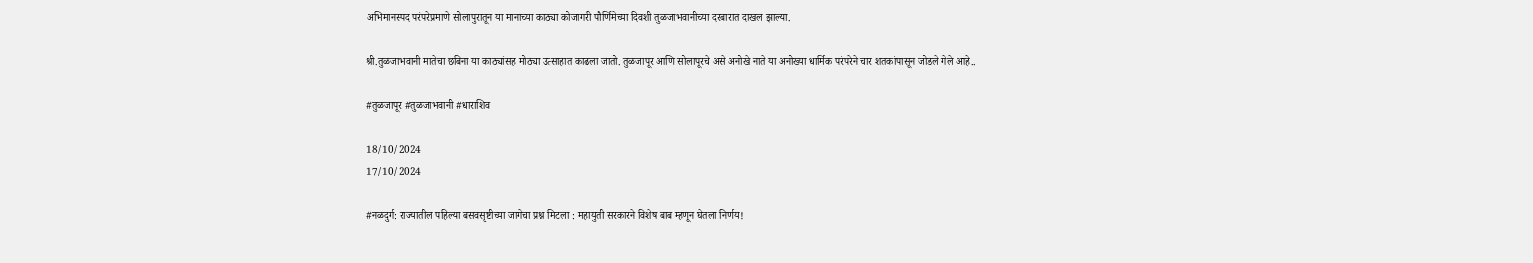अभिमानस्पद परंपरेप्रमाणे सोलापुरातून या मानाच्या काठ्या कोजागरी पौर्णिमेच्या दिवशी तुळजाभवानीच्या दरबारात दाखल झाल्या.

श्री.तुळजाभवानी मातेचा छबिना या काठ्यांसह मोठ्या उत्साहात काढला जातो. तुळजापूर आणि सोलापूरचे असे अनोखे नाते या अनोख्या धार्मिक परंपरेने चार शतकांपासून जोडले गेले आहे..

#तुळजापूर #तुळजाभवानी #धाराशिव

18/10/2024
17/10/2024

#नळदुर्ग: राज्यातील पहिल्या बसवसृष्टीच्या जागेचा प्रश्न मिटला : महायुती सरकारने विशेष बाब म्हणून घेतला निर्णय!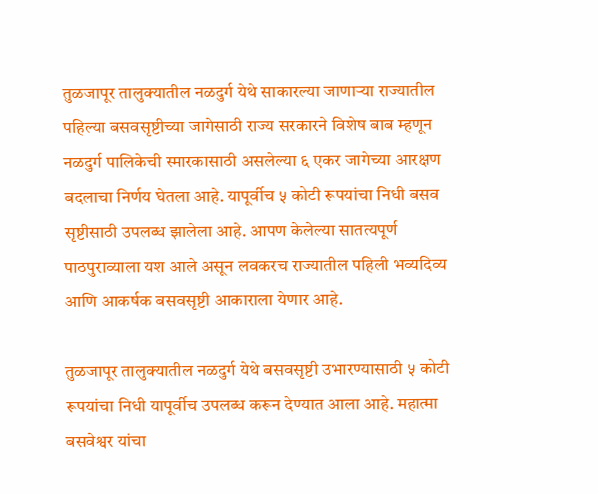तुळजापूर तालुक्यातील नळदुर्ग येथे साकारल्या जाणार्‍या राज्यातील पहिल्या बसवसृष्टीच्या जागेसाठी राज्य सरकारने विशेष बाब म्हणून नळदुर्ग पालिकेची स्मारकासाठी असलेल्या ६ एकर जागेच्या आरक्षण बदलाचा निर्णय घेतला आहे. यापूर्वीच ५ कोटी रूपयांचा निधी बसव सृष्टीसाठी उपलब्ध झालेला आहे. आपण केलेल्या सातत्यपूर्ण पाठपुराव्याला यश आले असून लवकरच राज्यातील पहिली भव्यदिव्य आणि आकर्षक बसवसृष्टी आकाराला येणार आहे.

तुळजापूर तालुक्यातील नळदुर्ग येथे बसवसृष्टी उभारण्यासाठी ५ कोटी रूपयांचा निधी यापूर्वीच उपलब्ध करून देण्यात आला आहे. महात्मा बसवेश्वर यांचा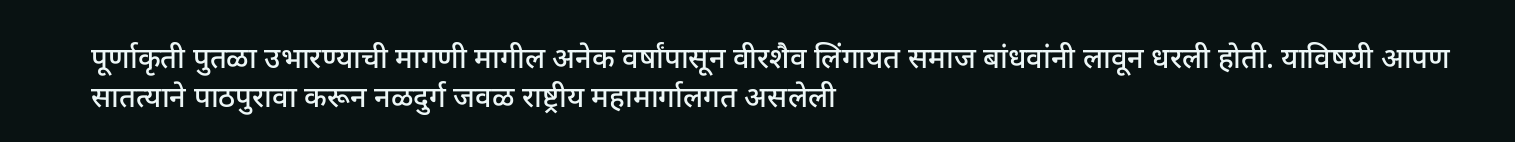पूर्णाकृती पुतळा उभारण्याची मागणी मागील अनेक वर्षांपासून वीरशैव लिंगायत समाज बांधवांनी लावून धरली होती. याविषयी आपण सातत्याने पाठपुरावा करून नळदुर्ग जवळ राष्ट्रीय महामार्गालगत असलेली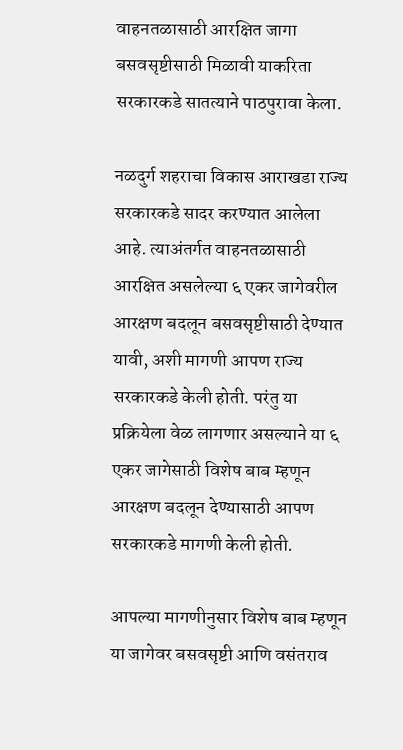वाहनतळासाठी आरक्षित जागा बसवसृष्टीसाठी मिळावी याकरिता सरकारकडे सातत्याने पाठपुरावा केला.

नळदुर्ग शहराचा विकास आराखडा राज्य सरकारकडे सादर करण्यात आलेला आहे. त्याअंतर्गत वाहनतळासाठी आरक्षित असलेल्या ६ एकर जागेवरील आरक्षण बदलून बसवसृष्टीसाठी देण्यात यावी, अशी मागणी आपण राज्य सरकारकडे केली होती. परंतु या प्रक्रियेला वेळ लागणार असल्याने या ६ एकर जागेसाठी विशेष बाब म्हणून आरक्षण बदलून देण्यासाठी आपण सरकारकडे मागणी केली होती.

आपल्या मागणीनुसार विशेष बाब म्हणून या जागेवर बसवसृष्टी आणि वसंतराव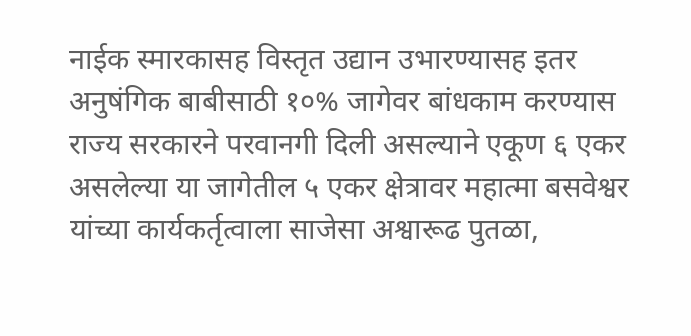नाईक स्मारकासह विस्तृत उद्यान उभारण्यासह इतर अनुषंगिक बाबीसाठी १०% जागेवर बांधकाम करण्यास राज्य सरकारने परवानगी दिली असल्याने एकूण ६ एकर असलेल्या या जागेतील ५ एकर क्षेत्रावर महात्मा बसवेश्वर यांच्या कार्यकर्तृत्वाला साजेसा अश्वारूढ पुतळा,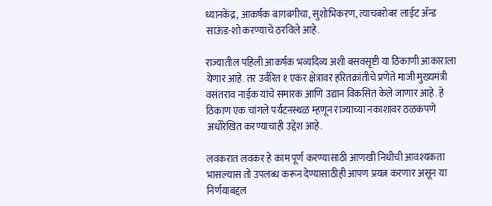ध्यानकेंद्र, आकर्षक बागबगीचा, सुशोभिकरण, त्याचबरोबर लाईट अ‍ॅन्ड साऊंड-शो करण्याचे ठरविले आहे.

राज्यातील पहिली आकर्षक भव्यदिव्य अशी बसवसृष्टी या ठिकाणी आकाराला येणार आहे. तर उर्वरित १ एकर क्षेत्रावर हरितक्रांतीचे प्रणेते माजी मुख्यमंत्री वसंतराव नाईक यांचे समारक आणि उद्यान विकसित केले जाणार आहे. हे ठिकाण एक चांगले पर्यटनस्थळ म्हणून राज्याच्या नकाशावर ठळकपणे अधोरेखित करण्याचाही उद्देश आहे.

लवकरात लवकर हे काम पूर्ण करण्यासाठी आणखी निधीची आवश्यकता भासल्यास तो उपलब्ध करून देण्यासाठीही आपण प्रयत्न करणार असून या निर्णयाबद्दल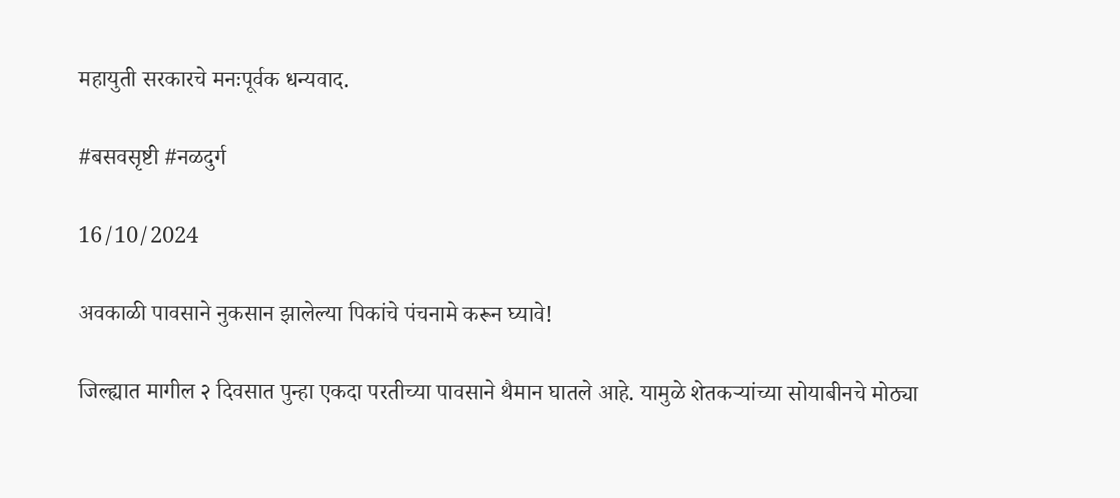महायुती सरकारचे मनःपूर्वक धन्यवाद.

#बसवसृष्टी #नळदुर्ग

16/10/2024

अवकाळी पावसाने नुकसान झालेल्या पिकांचे पंचनामे करून घ्यावे!

जिल्ह्यात मागील २ दिवसात पुन्हा एकदा परतीच्या पावसाने थैमान घातले आहे. यामुळे शेतकर्‍यांच्या सोयाबीनचे मोठ्या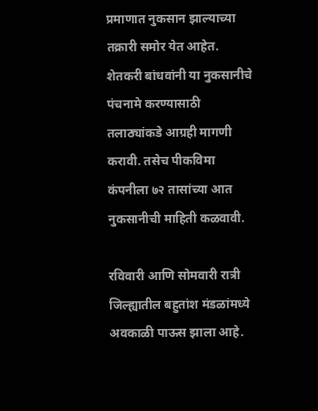प्रमाणात नुकसान झाल्याच्या तक्रारी समोर येत आहेत. शेतकरी बांधवांनी या नुकसानीचे पंचनामे करण्यासाठी तलाठ्यांकडे आग्रही मागणी करावी. तसेच पीकविमा कंपनीला ७२ तासांच्या आत नुकसानीची माहिती कळवावी.

रविवारी आणि सोमवारी रात्री जिल्ह्यातील बहुतांश मंडळांमध्ये अवकाळी पाऊस झाला आहे.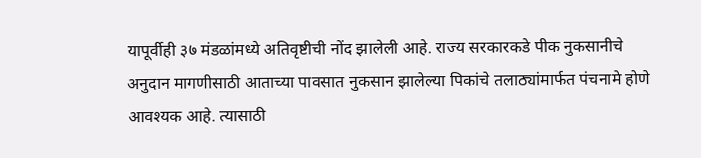यापूर्वीही ३७ मंडळांमध्ये अतिवृष्टीची नोंद झालेली आहे. राज्य सरकारकडे पीक नुकसानीचे अनुदान मागणीसाठी आताच्या पावसात नुकसान झालेल्या पिकांचे तलाठ्यांमार्फत पंचनामे होणे आवश्यक आहे. त्यासाठी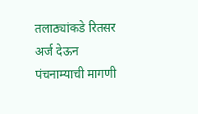तलाठ्यांकडे रितसर अर्ज देऊन पंचनाम्याची मागणी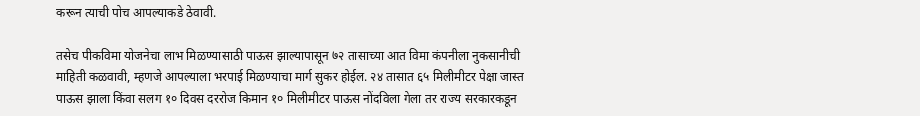करून त्याची पोच आपल्याकडे ठेवावी.

तसेच पीकविमा योजनेचा लाभ मिळण्यासाठी पाऊस झाल्यापासून ७२ तासाच्या आत विमा कंपनीला नुकसानीची माहिती कळवावी, म्हणजे आपल्याला भरपाई मिळण्याचा मार्ग सुकर होईल. २४ तासात ६५ मिलीमीटर पेक्षा जास्त पाऊस झाला किंवा सलग १० दिवस दररोज किमान १० मिलीमीटर पाऊस नोंदविला गेला तर राज्य सरकारकडून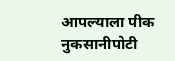आपल्याला पीक नुकसानीपोटी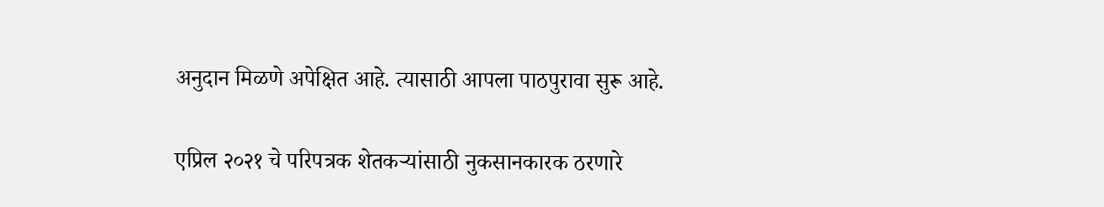अनुदान मिळणे अपेक्षित आहे. त्यासाठी आपला पाठपुरावा सुरू आहे.

एप्रिल २०२१ चे परिपत्रक शेतकर्‍यांसाठी नुकसानकारक ठरणारे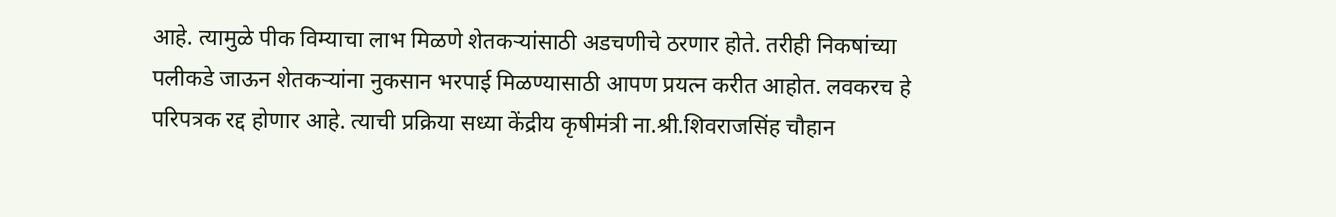आहे. त्यामुळे पीक विम्याचा लाभ मिळणे शेतकर्‍यांसाठी अडचणीचे ठरणार होते. तरीही निकषांच्या पलीकडे जाऊन शेतकर्‍यांना नुकसान भरपाई मिळण्यासाठी आपण प्रयत्न करीत आहोत. लवकरच हे परिपत्रक रद्द होणार आहे. त्याची प्रक्रिया सध्या केंद्रीय कृषीमंत्री ना.श्री.शिवराजसिंह चौहान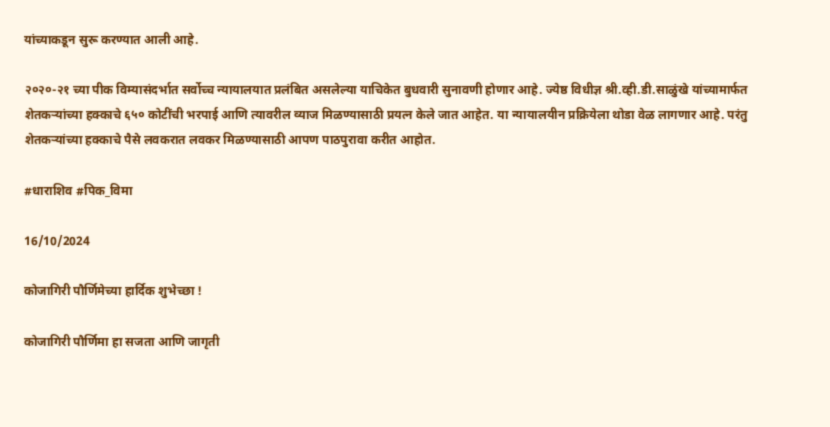यांच्याकडून सुरू करण्यात आली आहे.

२०२०-२१ च्या पीक विम्यासंदर्भात सर्वोच्च न्यायालयात प्रलंबित असलेल्या याचिकेत बुधवारी सुनावणी होणार आहे. ज्येष्ठ विधीज्ञ श्री.व्ही.डी.साळुंखे यांच्यामार्फत शेतकर्‍यांच्या हक्काचे ६५० कोटींची भरपाई आणि त्यावरील व्याज मिळण्यासाठी प्रयत्न केले जात आहेत. या न्यायालयीन प्रक्रियेला थोडा वेळ लागणार आहे. परंतु शेतकर्‍यांच्या हक्काचे पैसे लवकरात लवकर मिळण्यासाठी आपण पाठपुरावा करीत आहोत.

#धाराशिव #पिक_विमा

16/10/2024

कोजागिरी पौर्णिमेच्या हार्दिक शुभेच्छा !

कोजागिरी पौर्णिमा हा सजता आणि जागृती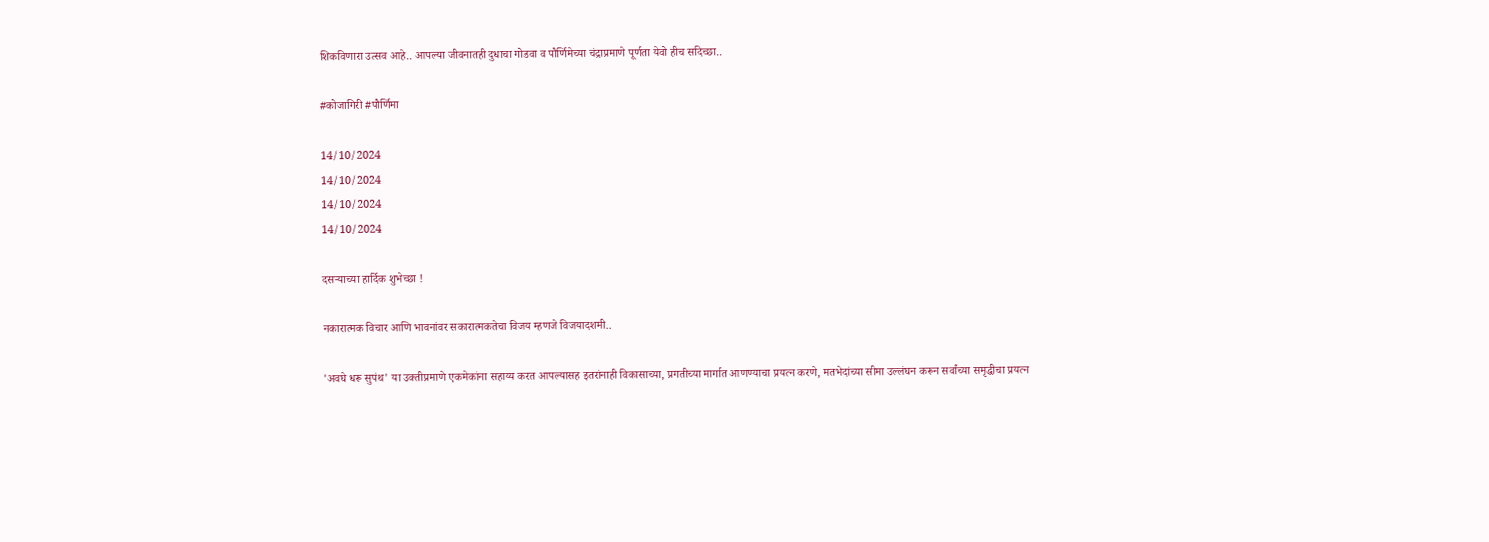शिकविणारा उत्सव आहे.. आपल्या जीवनातही दुधाचा गोडवा व पौर्णिमेच्या चंद्राप्रमाणे पूर्णता येवो हीच सदिच्छा..

#कोजागिरी #पौर्णिमा

14/10/2024
14/10/2024
14/10/2024
14/10/2024

दसऱ्याच्या हार्दिक शुभेच्छा !

नकारात्मक विचार आणि भावनांवर सकारात्मकतेचा विजय म्हणजे विजयादशमी..

'अवघे धरू सुपंथ' या उक्तीप्रमाणे एकमेकांना सहाय्य करत आपल्यासह इतरांनाही विकासाच्या, प्रगतीच्या मार्गात आणण्याचा प्रयत्न करणे, मतभेदांच्या सीमा उल्लंघन करून सर्वांच्या समृद्धीचा प्रयत्न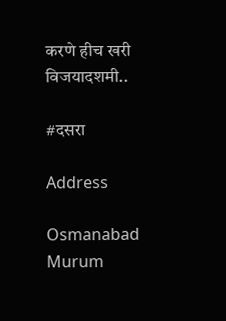करणे हीच खरी विजयादशमी..

#दसरा

Address

Osmanabad
Murum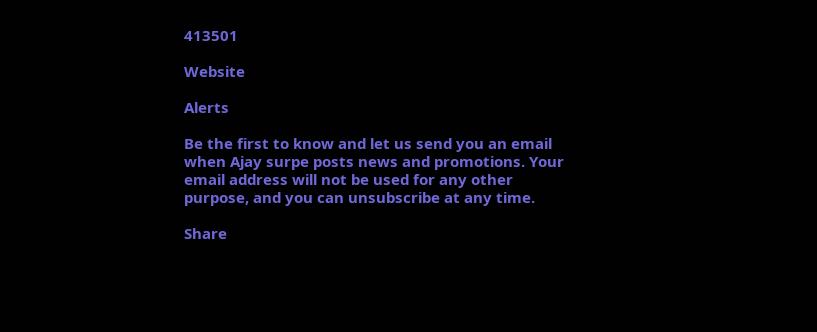413501

Website

Alerts

Be the first to know and let us send you an email when Ajay surpe posts news and promotions. Your email address will not be used for any other purpose, and you can unsubscribe at any time.

Share